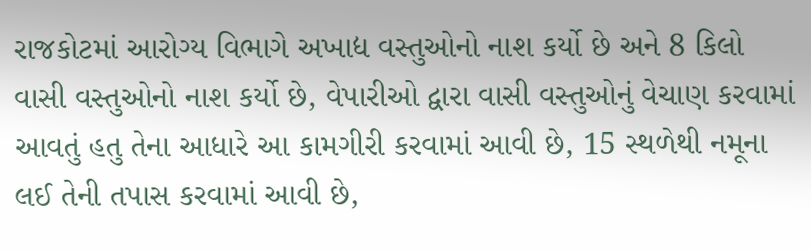રાજકોટમાં આરોગ્ય વિભાગે અખાદ્ય વસ્તુઓનો નાશ કર્યો છે અને 8 કિલો વાસી વસ્તુઓનો નાશ કર્યો છે, વેપારીઓ દ્વારા વાસી વસ્તુઓનું વેચાણ કરવામાં આવતું હતુ તેના આધારે આ કામગીરી કરવામાં આવી છે, 15 સ્થળેથી નમૂના લઈ તેની તપાસ કરવામાં આવી છે,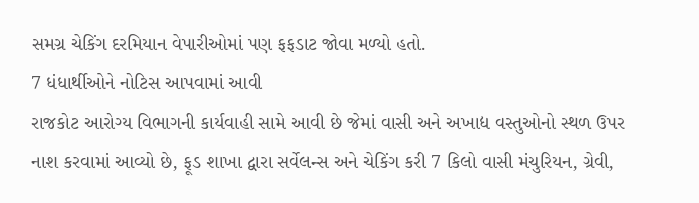સમગ્ર ચેકિંગ દરમિયાન વેપારીઓમાં પણ ફફડાટ જોવા મળ્યો હતો.
7 ધંધાર્થીઓને નોટિસ આપવામાં આવી
રાજકોટ આરોગ્ય વિભાગની કાર્યવાહી સામે આવી છે જેમાં વાસી અને અખાદ્ય વસ્તુઓનો સ્થળ ઉપર નાશ કરવામાં આવ્યો છે, ફૂડ શાખા દ્વારા સર્વેલન્સ અને ચેકિંગ કરી 7 કિલો વાસી મંચુરિયન, ગ્રેવી,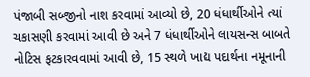પંજાબી સબ્જીનો નાશ કરવામાં આવ્યો છે, 20 ધંધાર્થીઓને ત્યાં ચકાસણી કરવામાં આવી છે અને 7 ધંધાર્થીઓને લાયસન્સ બાબતે નોટિસ ફટકારવવામાં આવી છે, 15 સ્થળે ખાદ્ય પદાર્થના નમૂનાની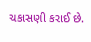ચકાસણી કરાઈ છે.